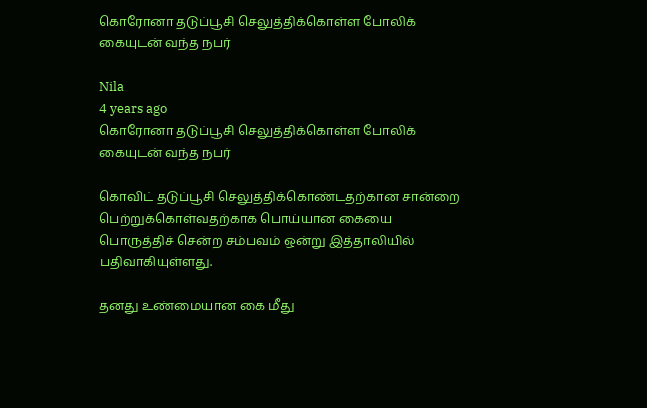கொரோனா தடுப்பூசி செலுத்திக்கொள்ள போலிக் கையுடன் வந்த நபர்

Nila
4 years ago
கொரோனா தடுப்பூசி செலுத்திக்கொள்ள போலிக் கையுடன் வந்த நபர்

கொவிட் தடுப்பூசி செலுத்திக்கொண்டதற்கான சான்றை பெற்றுக்கொள்வதற்காக பொய்யான கையை பொருத்திச் சென்ற சம்பவம் ஒன்று இத்தாலியில் பதிவாகியுள்ளது.

தனது உண்மையான கை மீது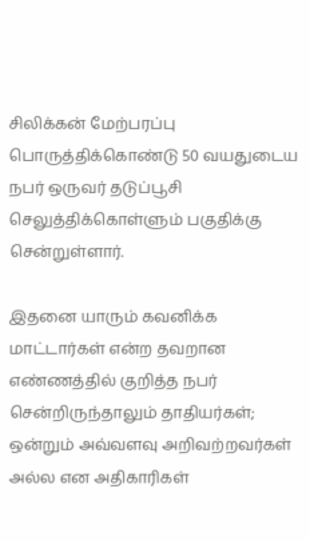சிலிக்கன் மேற்பரப்பு பொருத்திக்கொண்டு 50 வயதுடைய நபர் ஒருவர் தடுப்பூசி செலுத்திக்கொள்ளும் பகுதிக்கு சென்றுள்ளார்.

இதனை யாரும் கவனிக்க மாட்டார்கள் என்ற தவறான எண்ணத்தில் குறித்த நபர் சென்றிருந்தாலும் தாதியர்கள்; ஒன்றும் அவ்வளவு அறிவற்றவர்கள் அல்ல என அதிகாரிகள்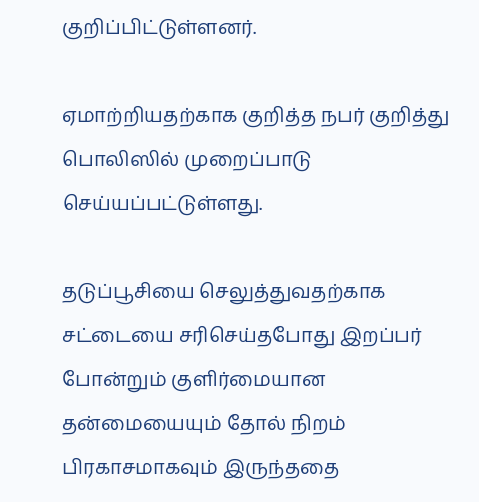குறிப்பிட்டுள்ளனர்.

ஏமாற்றியதற்காக குறித்த நபர் குறித்து பொலிஸில் முறைப்பாடு செய்யப்பட்டுள்ளது.

தடுப்பூசியை செலுத்துவதற்காக சட்டையை சரிசெய்தபோது இறப்பர் போன்றும் குளிர்மையான தன்மையையும் தோல் நிறம் பிரகாசமாகவும் இருந்ததை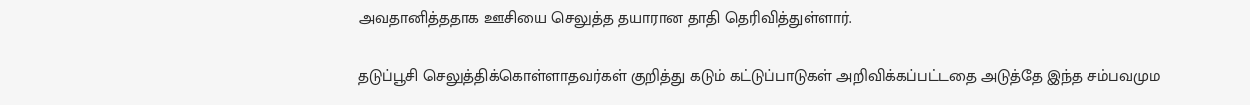அவதானித்ததாக ஊசியை செலுத்த தயாரான தாதி தெரிவித்துள்ளார்.

தடுப்பூசி செலுத்திக்கொள்ளாதவர்கள் குறித்து கடும் கட்டுப்பாடுகள் அறிவிக்கப்பட்டதை அடுத்தே இந்த சம்பவமும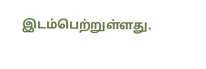இடம்பெற்றுள்ளது.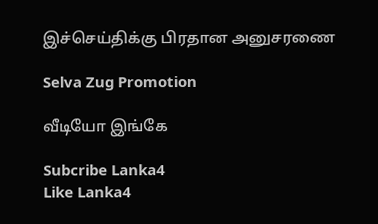இச்செய்திக்கு பிரதான அனுசரணை

Selva Zug Promotion

வீடியோ இங்கே

Subcribe Lanka4
Like Lanka4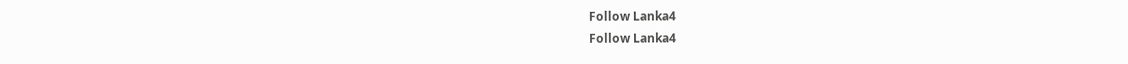Follow Lanka4
Follow Lanka4